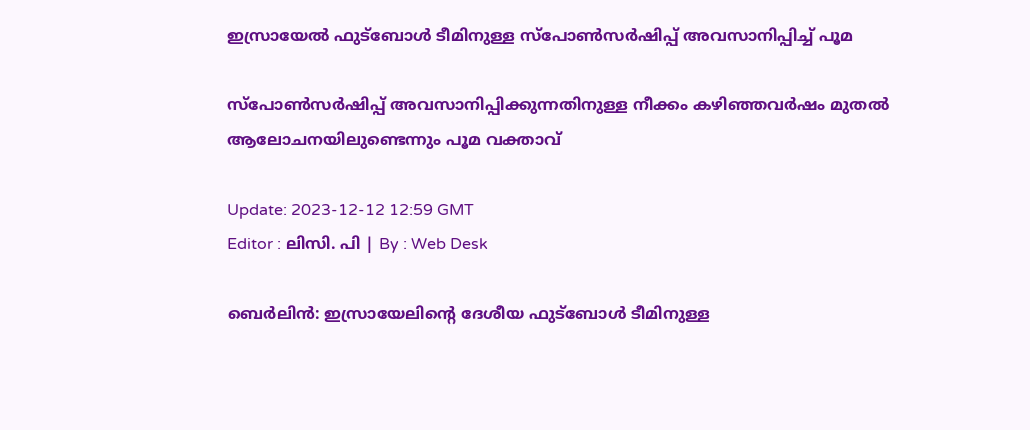ഇസ്രായേൽ ഫുട്ബോൾ ടീമിനുള്ള സ്പോൺസർഷിപ്പ് അവസാനിപ്പിച്ച് പൂമ

സ്‌പോൺസർഷിപ്പ് അവസാനിപ്പിക്കുന്നതിനുള്ള നീക്കം കഴിഞ്ഞവർഷം മുതൽ ആലോചനയിലുണ്ടെന്നും പൂമ വക്താവ്

Update: 2023-12-12 12:59 GMT
Editor : ലിസി. പി | By : Web Desk

ബെർലിൻ: ഇസ്രായേലിന്റെ ദേശീയ ഫുട്‌ബോൾ ടീമിനുള്ള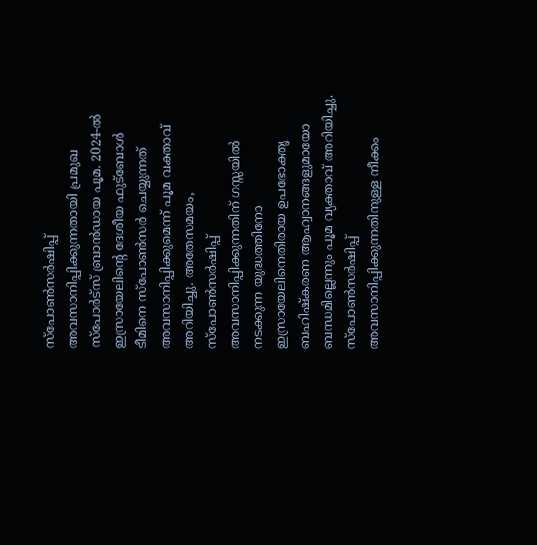സ്‌പോൺസർഷിപ്പ് അവസാനിപ്പിക്കുന്നതായി പ്രമുഖ സ്പോർട്സ് ബ്രാൻഡായ പൂമ. 2024-ൽ ഇസ്രായേലിന്റെ ദേശീയ ഫുട്ബോൾ ടീമിനെ സ്പോൺസർ ചെയ്യുന്നത് അവസാനിപ്പിക്കുമെന്ന് പൂമ വക്താവ് അറിയിച്ചു. അതേസമയം, സ്‌പോൺസർഷിപ്പ് അവസാനിപ്പിക്കുന്നതിന് ഗസ്സയിൽ നടക്കുന്ന യുദ്ധത്തിനോ ഇസ്രായേലിനെതിരായ ഉപഭോക്തൃ ബഹിഷ്‌കരണ ആഹ്വാനങ്ങളുമായോ ബന്ധമില്ലെന്നും പൂമ വ്യക്താവ് അറിയിച്ചു. സ്‌പോൺസർഷിപ്പ് അവസാനിപ്പിക്കുന്നതിനുള്ള നീക്കം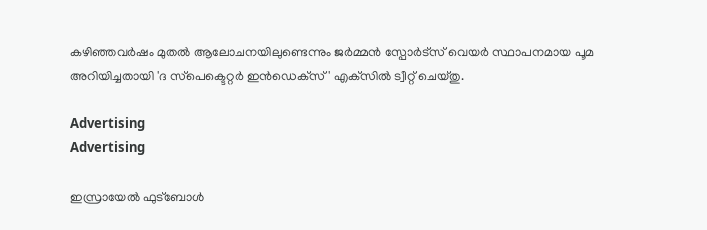കഴിഞ്ഞവർഷം മുതൽ ആലോചനയിലുണ്ടെന്നും ജർമ്മൻ സ്പോർട്സ് വെയർ സ്ഥാപനമായ പൂമ അറിയിച്ചതായി 'ദ സ്‌പെക്ടെറ്റര്‍ ഇൻഡെക്‌സ്' എക്‌സിൽ ട്വീറ്റ് ചെയ്തു.

Advertising
Advertising

ഇസ്രായേൽ ഫുട്‌ബോൾ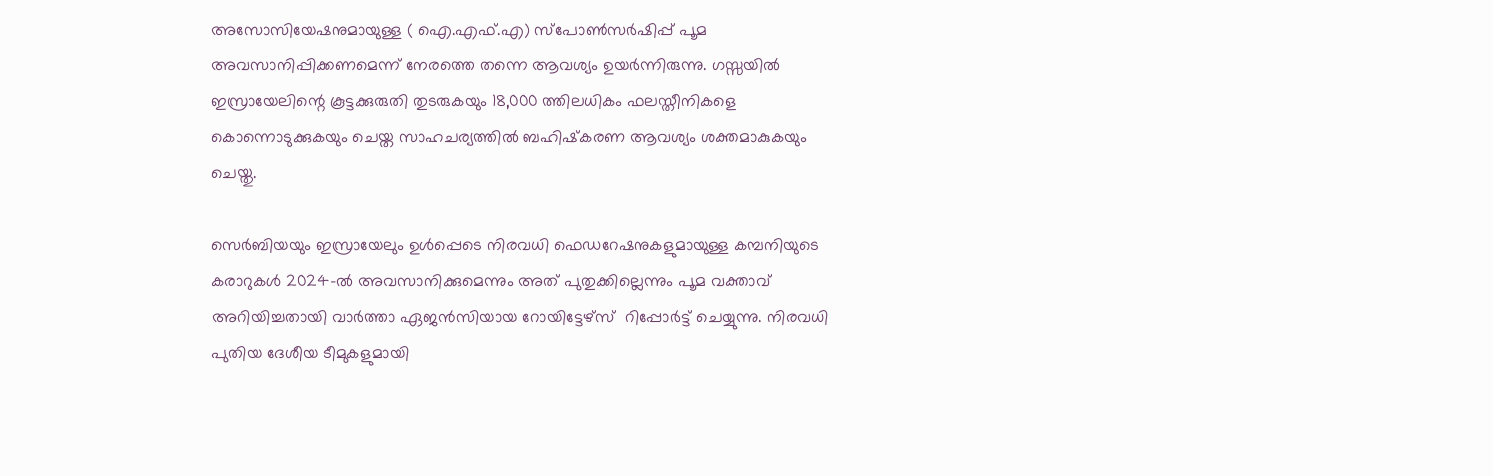അസോസിയേഷനുമായുള്ള ( ഐ.എഫ്.എ) സ്‌പോൺസർഷിപ്പ് പൂമ അവസാനിപ്പിക്കണമെന്ന് നേരത്തെ തന്നെ ആവശ്യം ഉയർന്നിരുന്നു. ഗസ്സയിൽ ഇസ്രായേലിന്റെ കൂട്ടക്കുരുതി തുടരുകയും 18,000 ത്തിലധികം ഫലസ്തീനികളെ കൊന്നൊടുക്കുകയും ചെയ്ത സാഹചര്യത്തിൽ ബഹിഷ്‌കരണ ആവശ്യം ശക്തമാകുകയും ചെയ്തു.

സെർബിയയും ഇസ്രായേലും ഉൾപ്പെടെ നിരവധി ഫെഡറേഷനുകളുമായുള്ള കമ്പനിയുടെ കരാറുകൾ 2024-ൽ അവസാനിക്കുമെന്നും അത് പുതുക്കില്ലെന്നും പൂമ വക്താവ് അറിയിച്ചതായി വാർത്താ ഏജൻസിയായ റോയിട്ടേഴ്സ്  റിപ്പോർട്ട് ചെയ്യുന്നു. നിരവധി പുതിയ ദേശീയ ടീമുകളുമായി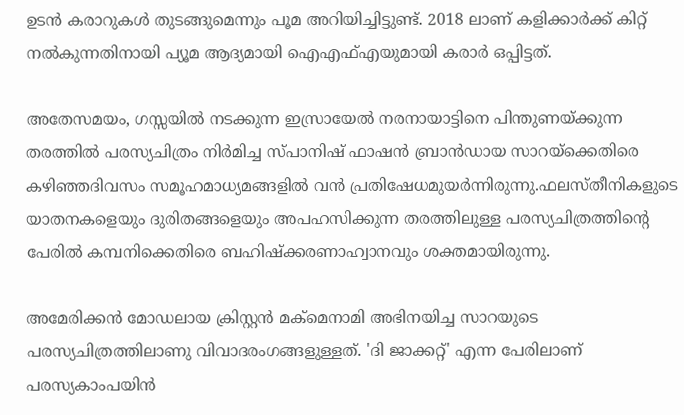ഉടൻ കരാറുകൾ തുടങ്ങുമെന്നും പൂമ അറിയിച്ചിട്ടുണ്ട്. 2018 ലാണ് കളിക്കാർക്ക് കിറ്റ് നൽകുന്നതിനായി പ്യൂമ ആദ്യമായി ഐഎഫ്എയുമായി കരാർ ഒപ്പിട്ടത്.

അതേസമയം, ഗസ്സയിൽ നടക്കുന്ന ഇസ്രായേൽ നരനായാട്ടിനെ പിന്തുണയ്ക്കുന്ന തരത്തിൽ പരസ്യചിത്രം നിര്‍മിച്ച സ്പാനിഷ് ഫാഷൻ ബ്രാൻഡായ സാറയ്‌ക്കെതിരെ കഴിഞ്ഞദിവസം സമൂഹമാധ്യമങ്ങളിൽ വൻ പ്രതിഷേധമുയര്‍ന്നിരുന്നു.ഫലസ്തീനികളുടെ യാതനകളെയും ദുരിതങ്ങളെയും അപഹസിക്കുന്ന തരത്തിലുള്ള പരസ്യചിത്രത്തിന്റെ പേരിൽ കമ്പനിക്കെതിരെ ബഹിഷ്‌ക്കരണാഹ്വാനവും ശക്തമായിരുന്നു.

അമേരിക്കൻ മോഡലായ ക്രിസ്റ്റൻ മക്‌മെനാമി അഭിനയിച്ച സാറയുടെ പരസ്യചിത്രത്തിലാണു വിവാദരംഗങ്ങളുള്ളത്. 'ദി ജാക്കറ്റ്' എന്ന പേരിലാണ് പരസ്യകാംപയിൻ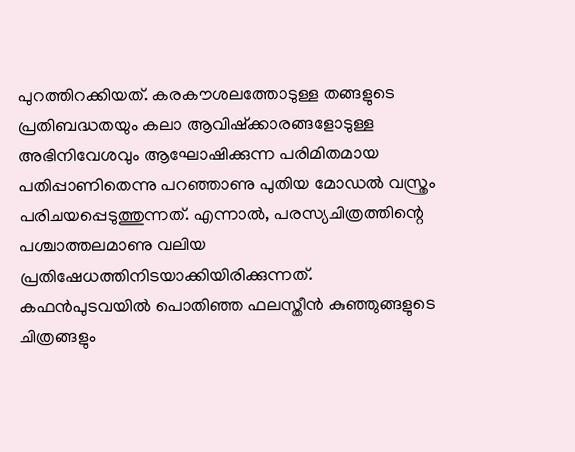പുറത്തിറക്കിയത്. കരകൗശലത്തോടുള്ള തങ്ങളുടെ പ്രതിബദ്ധതയും കലാ ആവിഷ്‌ക്കാരങ്ങളോടുള്ള അഭിനിവേശവും ആഘോഷിക്കുന്ന പരിമിതമായ പതിപ്പാണിതെന്നു പറഞ്ഞാണു പുതിയ മോഡൽ വസ്ത്രം പരിചയപ്പെടുത്തുന്നത്. എന്നാൽ, പരസ്യചിത്രത്തിന്റെ പശ്ചാത്തലമാണു വലിയ പ്രതിഷേധത്തിനിടയാക്കിയിരിക്കുന്നത്. കഫൻപുടവയിൽ പൊതിഞ്ഞ ഫലസ്തീൻ കുഞ്ഞുങ്ങളുടെ ചിത്രങ്ങളും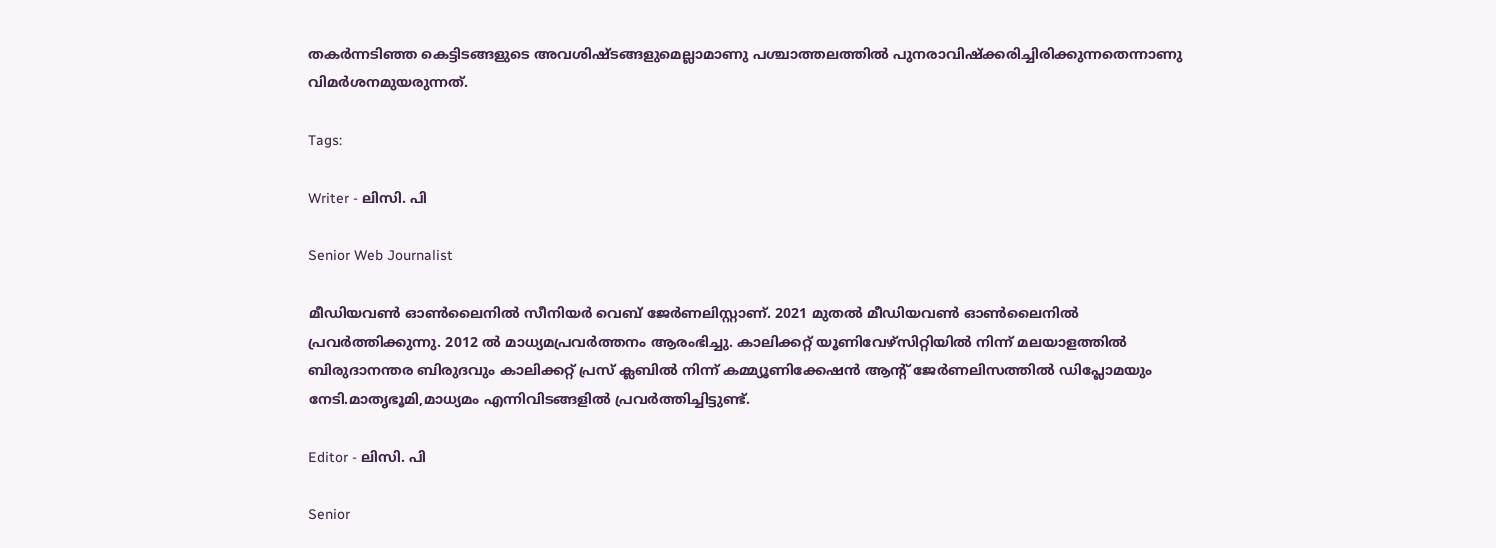തകർന്നടിഞ്ഞ കെട്ടിടങ്ങളുടെ അവശിഷ്ടങ്ങളുമെല്ലാമാണു പശ്ചാത്തലത്തിൽ പുനരാവിഷ്‌ക്കരിച്ചിരിക്കുന്നതെന്നാണു വിമർശനമുയരുന്നത്.

Tags:

Writer - ലിസി. പി

Senior Web Journalist

മീഡിയവൺ ഓൺലൈനിൽ സീനിയർ വെബ് ജേർണലിസ്റ്റാണ്. 2021 മുതൽ മീഡിയവൺ ഓൺലൈനിൽ പ്രവർത്തിക്കുന്നു. 2012 ല്‍ മാധ്യമപ്രവര്‍ത്തനം ആരംഭിച്ചു. കാലിക്കറ്റ് യൂണിവേഴ്‌സിറ്റിയിൽ നിന്ന് മലയാളത്തിൽ ബിരുദാനന്തര ബിരുദവും കാലിക്കറ്റ് പ്രസ് ക്ലബിൽ നിന്ന് കമ്മ്യൂണിക്കേഷൻ ആന്റ് ജേർണലിസത്തിൽ ഡിപ്ലോമയും നേടി.മാതൃഭൂമി,മാധ്യമം എന്നിവിടങ്ങളിൽ പ്രവർത്തിച്ചിട്ടുണ്ട്.

Editor - ലിസി. പി

Senior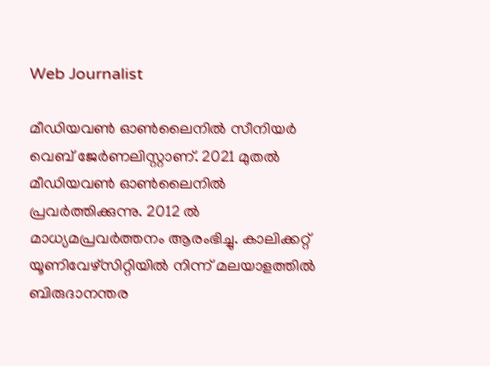Web Journalist

മീഡിയവൺ ഓൺലൈനിൽ സീനിയർ വെബ് ജേർണലിസ്റ്റാണ്. 2021 മുതൽ മീഡിയവൺ ഓൺലൈനിൽ പ്രവർത്തിക്കുന്നു. 2012 ല്‍ മാധ്യമപ്രവര്‍ത്തനം ആരംഭിച്ചു. കാലിക്കറ്റ് യൂണിവേഴ്‌സിറ്റിയിൽ നിന്ന് മലയാളത്തിൽ ബിരുദാനന്തര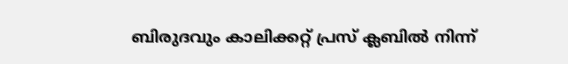ബിരുദവും കാലിക്കറ്റ് പ്രസ് ക്ലബിൽ നിന്ന്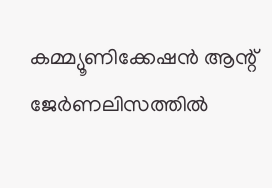കമ്മ്യൂണിക്കേഷൻ ആന്റ് ജേർണലിസത്തിൽ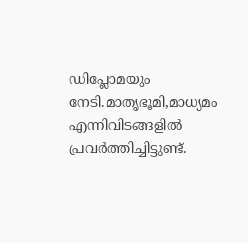ഡിപ്ലോമയും നേടി.മാതൃഭൂമി,മാധ്യമം എന്നിവിടങ്ങളിൽ പ്രവർത്തിച്ചിട്ടുണ്ട്.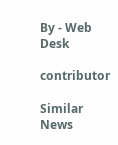By - Web Desk

contributor

Similar News